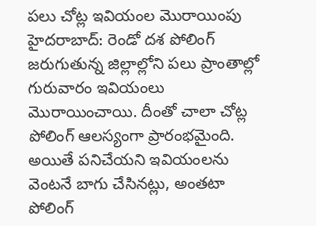పలు చోట్ల ఇవియంల మొరాయింపు
హైదరాబాద్: రెండో దశ పోలింగ్ జరుగుతున్న జిల్లాల్లోని పలు ప్రాంతాల్లో గురువారం ఇవియంలు మొరాయించాయి. దీంతో చాలా చోట్ల పోలింగ్ ఆలస్యంగా ప్రారంభమైంది. అయితే పనిచేయని ఇవియంలను వెంటనే బాగు చేసినట్లు, అంతటా పోలింగ్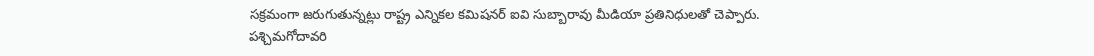సక్రమంగా జరుగుతున్నట్లు రాష్ట్ర ఎన్నికల కమిషనర్ ఐవి సుబ్బారావు మీడియా ప్రతినిధులతో చెప్పారు.
పశ్చిమగోదావరి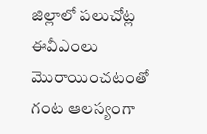జిల్లాలో పలుచోట్ల ఈవీఎంలు మొరాయించటంతో గంట ఆలస్యంగా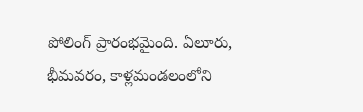పోలింగ్ ప్రారంభమైంది. ఏలూరు, భీమవరం, కాళ్లమండలంలోని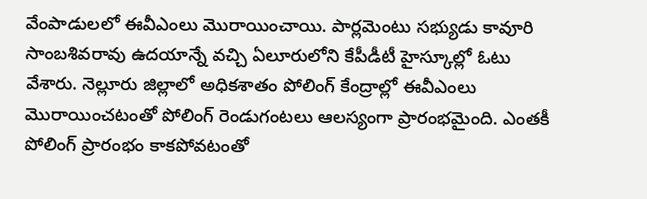వేంపాడులలో ఈవీఎంలు మొరాయించాయి. పార్లమెంటు సభ్యుడు కావూరి సాంబశివరావు ఉదయాన్నే వచ్చి ఏలూరులోని కేపీడీటీ హైస్కూల్లో ఓటు వేశారు. నెల్లూరు జిల్లాలో అధికశాతం పోలింగ్ కేంద్రాల్లో ఈవీఎంలు మొరాయించటంతో పోలింగ్ రెండుగంటలు ఆలస్యంగా ప్రారంభమైంది. ఎంతకీ పోలింగ్ ప్రారంభం కాకపోవటంతో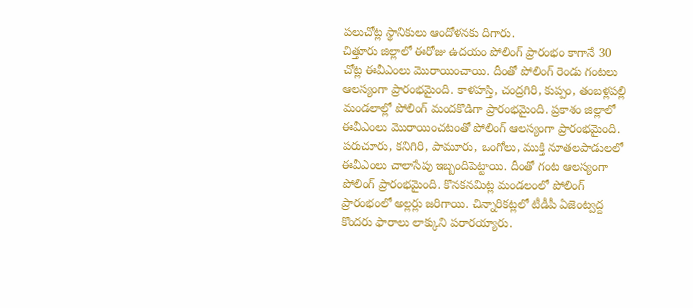పలుచోట్ల స్థానికులు ఆందోళనకు దిగారు.
చిత్తూరు జిల్లాలో ఈరోజు ఉదయం పోలింగ్ ప్రారంభం కాగానే 30 చోట్ల ఈవీఎంలు మొరాయించాయి. దీంతో పోలింగ్ రెండు గంటలు ఆలస్యంగా ప్రారంభమైంది. కాళహస్తి, చంద్రగిరి, కుప్పం, తంబళ్లపల్లి మండలాల్లో పోలింగ్ మందకొడిగా ప్రారంభమైంది. ప్రకాశం జిల్లాలో ఈవీఎంలు మొరాయించటంతో పోలింగ్ ఆలస్యంగా ప్రారంభమైంది. పరుచూరు, కనిగిరి, పామూరు, ఒంగోలు, ముక్తి నూతలపాడులలో ఈవీఎంలు చాలాసేపు ఇబ్బందిపెట్టాయి. దీంతో గంట ఆలస్యంగా పోలింగ్ ప్రారంభమైంది. కొనకనమిట్ల మండలంలో పోలింగ్ ప్రారంభంలో అల్లర్లు జరిగాయి. చిన్నారికట్లలో టీడీపీ ఏజెంట్వద్ద కొందరు ఫారాలు లాక్కుని పరారయ్యారు.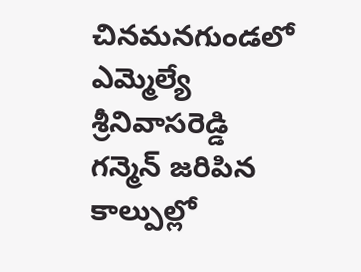చినమనగుండలో ఎమ్మెల్యే శ్రీనివాసరెడ్డి గన్మెన్ జరిపిన కాల్పుల్లో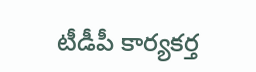టీడీపీ కార్యకర్త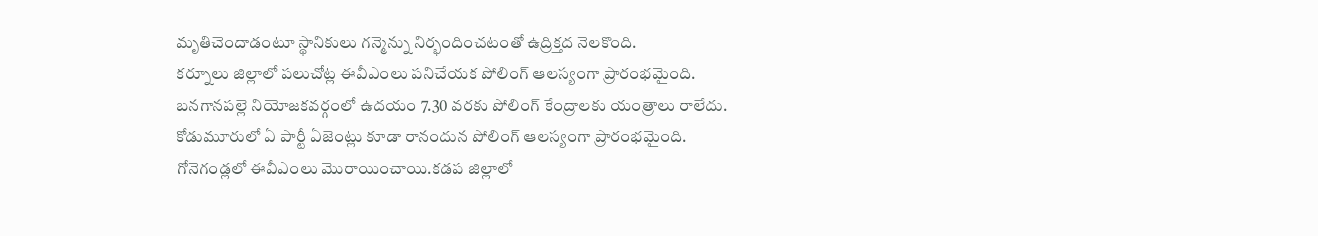మృతిచెందాడంటూ స్థానికులు గన్మెన్ను నిర్భందించటంతో ఉద్రిక్తద నెలకొంది.
కర్నూలు జిల్లాలో పలుచోట్ల ఈవీఎంలు పనిచేయక పోలింగ్ ఆలస్యంగా ప్రారంభమైంది. బనగానపల్లె నియోజకవర్గంలో ఉదయం 7.30 వరకు పోలింగ్ కేంద్రాలకు యంత్రాలు రాలేదు. కోడుమూరులో ఏ పార్టీ ఏజెంట్లు కూడా రానందున పోలింగ్ ఆలస్యంగా ప్రారంభమైంది. గోనెగండ్లలో ఈవీఎంలు మొరాయించాయి.కడప జిల్లాలో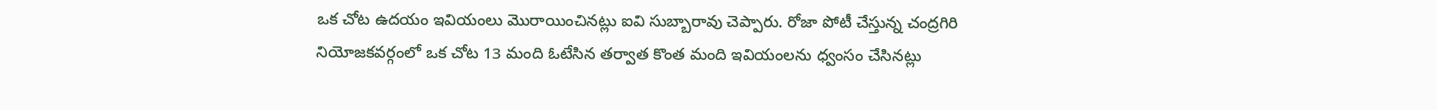ఒక చోట ఉదయం ఇవియంలు మొరాయించినట్లు ఐవి సుబ్బారావు చెప్పారు. రోజా పోటీ చేస్తున్న చంద్రగిరి నియోజకవర్గంలో ఒక చోట 13 మంది ఓటేసిన తర్వాత కొంత మంది ఇవియంలను ధ్వంసం చేసినట్లు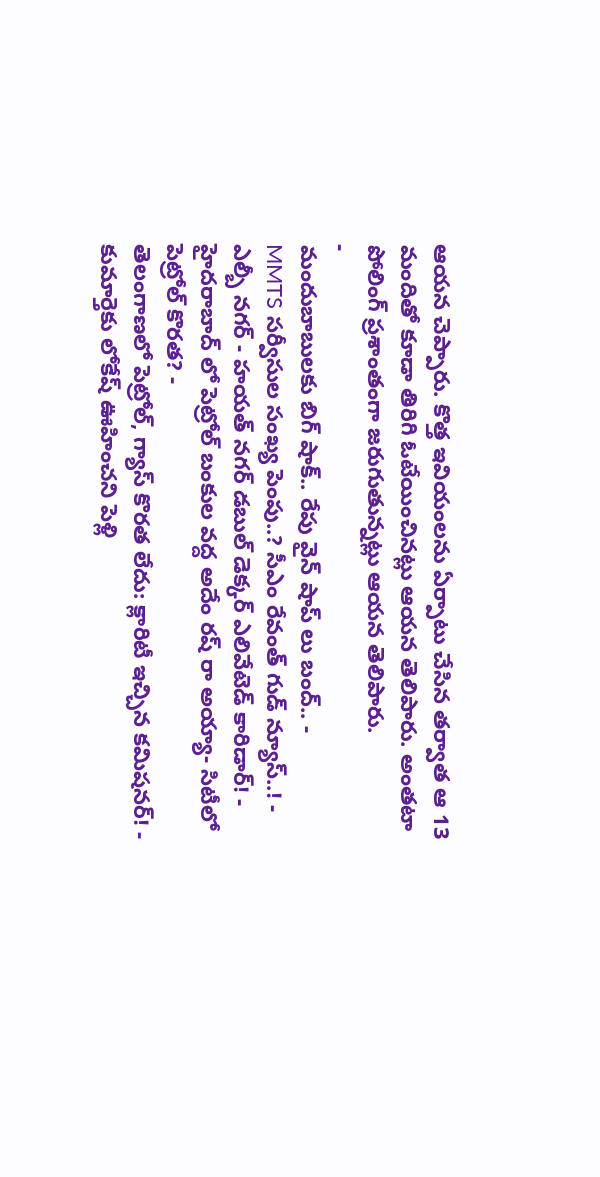ఆయన చెప్పారు. కొత్త ఇవియంలను ఏర్పాటు చేసిన తర్వాత ఆ 13 మందితో కూడా తిరిగి ఓటేయించినట్లు ఆయన తెలిపారు. అంతటా పోలింగ్ ప్రశాంతంగా జరుగుతున్నట్లు ఆయన తెలిపారు.
-
మందుబాబులకు బిగ్ షాక్.. రేపు వైన్ షాప్ లు బంద్.. -
MMTS సర్వీసుల సంఖ్య పెంపు..? సీఎం రేవంత్ గుడ్ న్యూస్..! -
ఎల్బీ నగర్ - హయత్ నగర్ డబుల్ డెక్కర్ ఎలివేటెడ్ కారిడార్! -
హైదరాబాద్ లో పెట్రోల్ బంకుల వద్ద అదేం రష్ రా అయ్యా- సిటీలో పెట్రోల్ కొరత? -
తెలంగాణలో పెట్రోల్, గ్యాస్ కొరత లేదు: క్లారిటీ ఇచ్చిన కమిషనర్! -
కుమార్తెకు లోకేష్ ఊహించని పెళ్లి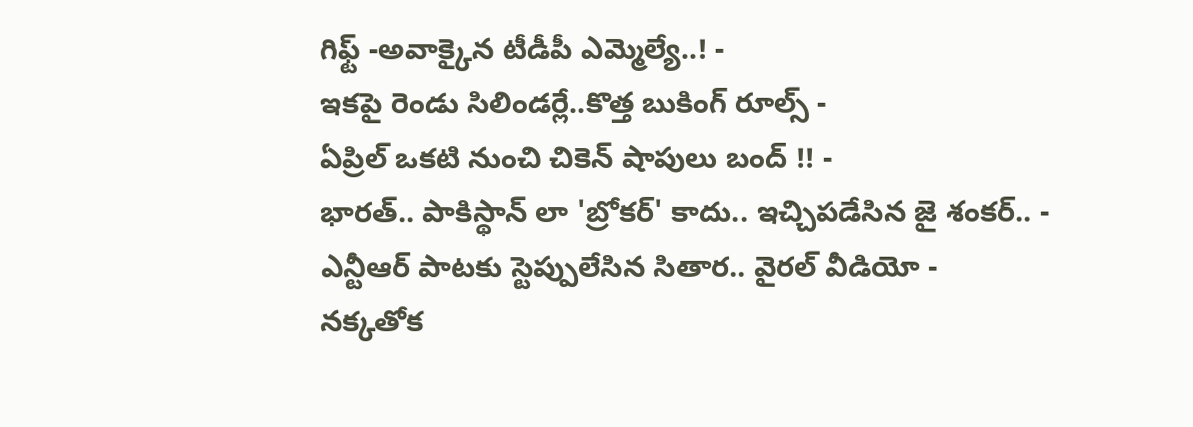గిఫ్ట్ -అవాక్కైన టీడీపీ ఎమ్మెల్యే..! -
ఇకపై రెండు సిలిండర్లే..కొత్త బుకింగ్ రూల్స్ -
ఏప్రిల్ ఒకటి నుంచి చికెన్ షాపులు బంద్ !! -
భారత్.. పాకిస్థాన్ లా 'బ్రోకర్' కాదు.. ఇచ్చిపడేసిన జై శంకర్.. -
ఎన్టీఆర్ పాటకు స్టెప్పులేసిన సితార.. వైరల్ వీడియో -
నక్కతోక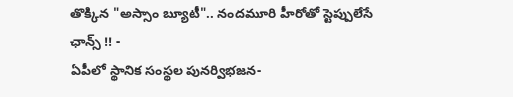తొక్కిన "అస్సాం బ్యూటీ".. నందమూరి హీరోతో స్టెప్పులేసే ఛాన్స్ !! -
ఏపీలో స్థానిక సంస్థల పునర్విభజన-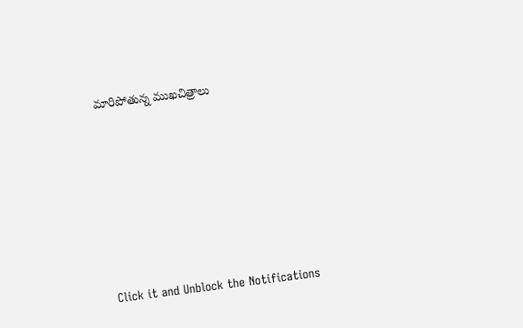మారిపోతున్న ముఖచిత్రాలు












Click it and Unblock the Notifications